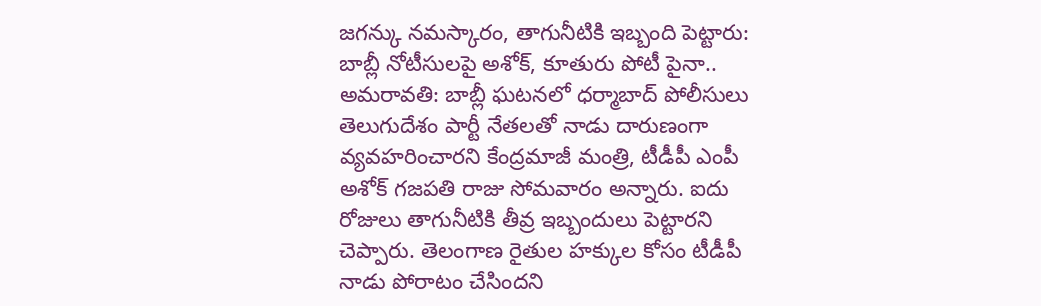జగన్కు నమస్కారం, తాగునీటికి ఇబ్బంది పెట్టారు: బాబ్లీ నోటీసులపై అశోక్, కూతురు పోటీ పైనా..
అమరావతి: బాబ్లీ ఘటనలో ధర్మాబాద్ పోలీసులు తెలుగుదేశం పార్టీ నేతలతో నాడు దారుణంగా వ్యవహరించారని కేంద్రమాజీ మంత్రి, టీడీపీ ఎంపీ అశోక్ గజపతి రాజు సోమవారం అన్నారు. ఐదు రోజులు తాగునీటికి తీవ్ర ఇబ్బందులు పెట్టారని చెప్పారు. తెలంగాణ రైతుల హక్కుల కోసం టీడీపీ నాడు పోరాటం చేసిందని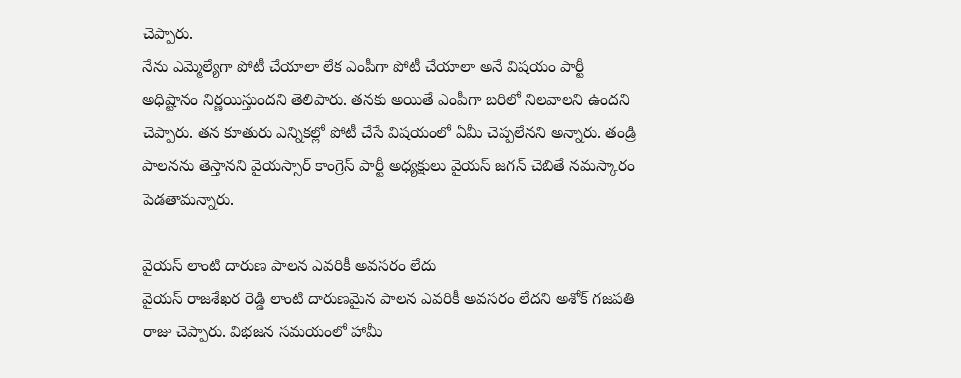చెప్పారు.
నేను ఎమ్మెల్యేగా పోటీ చేయాలా లేక ఎంపీగా పోటీ చేయాలా అనే విషయం పార్టీ అధిష్టానం నిర్ణయిస్తుందని తెలిపారు. తనకు అయితే ఎంపీగా బరిలో నిలవాలని ఉందని చెప్పారు. తన కూతురు ఎన్నికల్లో పోటీ చేసే విషయంలో ఏమీ చెప్పలేనని అన్నారు. తండ్రి పాలనను తెస్తానని వైయస్సార్ కాంగ్రెస్ పార్టీ అధ్యక్షులు వైయస్ జగన్ చెబితే నమస్కారం పెడతామన్నారు.

వైయస్ లాంటి దారుణ పాలన ఎవరికీ అవసరం లేదు
వైయస్ రాజశేఖర రెడ్డి లాంటి దారుణమైన పాలన ఎవరికీ అవసరం లేదని అశోక్ గజపతి రాజు చెప్పారు. విభజన సమయంలో హామీ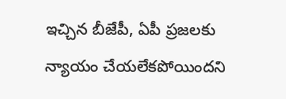ఇచ్చిన బీజేపీ, ఏపీ ప్రజలకు న్యాయం చేయలేకపోయిందని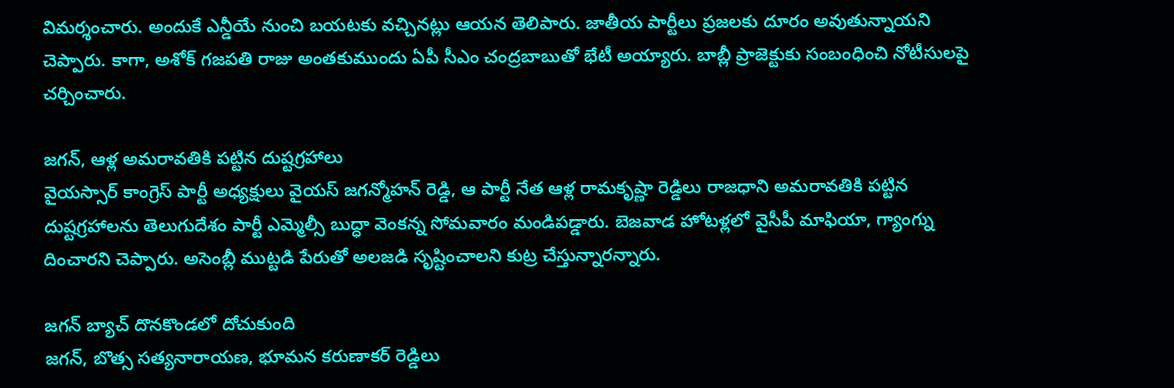విమర్శంచారు. అందుకే ఎన్డీయే నుంచి బయటకు వచ్చినట్లు ఆయన తెలిపారు. జాతీయ పార్టీలు ప్రజలకు దూరం అవుతున్నాయని చెప్పారు. కాగా, అశోక్ గజపతి రాజు అంతకుముందు ఏపీ సీఎం చంద్రబాబుతో భేటీ అయ్యారు. బాబ్లీ ప్రాజెక్టుకు సంబంధించి నోటీసులపై చర్చించారు.

జగన్, ఆళ్ల అమరావతికి పట్టిన దుష్టగ్రహాలు
వైయస్సార్ కాంగ్రెస్ పార్టీ అధ్యక్షులు వైయస్ జగన్మోహన్ రెడ్డి, ఆ పార్టీ నేత ఆళ్ల రామకృష్ణా రెడ్డిలు రాజధాని అమరావతికి పట్టిన దుష్టగ్రహాలను తెలుగుదేశం పార్టీ ఎమ్మెల్సీ బుద్ధా వెంకన్న సోమవారం మండిపడ్డారు. బెజవాడ హోటళ్లలో వైసీపీ మాఫియా, గ్యాంగ్ను దించారని చెప్పారు. అసెంబ్లీ ముట్టడి పేరుతో అలజడి సృష్టించాలని కుట్ర చేస్తున్నారన్నారు.

జగన్ బ్యాచ్ దొనకొండలో దోచుకుంది
జగన్, బొత్స సత్యనారాయణ, భూమన కరుణాకర్ రెడ్డిలు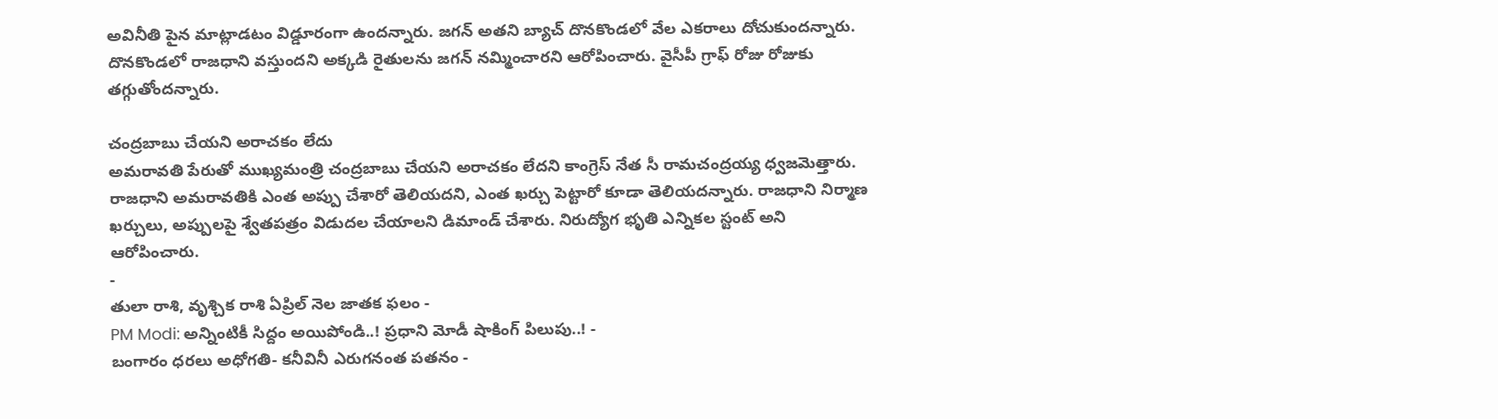అవినీతి పైన మాట్లాడటం విడ్డూరంగా ఉందన్నారు. జగన్ అతని బ్యాచ్ దొనకొండలో వేల ఎకరాలు దోచుకుందన్నారు. దొనకొండలో రాజధాని వస్తుందని అక్కడి రైతులను జగన్ నమ్మించారని ఆరోపించారు. వైసీపీ గ్రాఫ్ రోజు రోజుకు తగ్గుతోందన్నారు.

చంద్రబాబు చేయని అరాచకం లేదు
అమరావతి పేరుతో ముఖ్యమంత్రి చంద్రబాబు చేయని అరాచకం లేదని కాంగ్రెస్ నేత సీ రామచంద్రయ్య ధ్వజమెత్తారు. రాజధాని అమరావతికి ఎంత అప్పు చేశారో తెలియదని, ఎంత ఖర్చు పెట్టారో కూడా తెలియదన్నారు. రాజధాని నిర్మాణ ఖర్చులు, అప్పులపై శ్వేతపత్రం విడుదల చేయాలని డిమాండ్ చేశారు. నిరుద్యోగ భృతి ఎన్నికల స్టంట్ అని ఆరోపించారు.
-
తులా రాశి, వృశ్చిక రాశి ఏప్రిల్ నెల జాతక ఫలం -
PM Modi: అన్నింటికీ సిద్దం అయిపోండి..! ప్రధాని మోడీ షాకింగ్ పిలుపు..! -
బంగారం ధరలు అధోగతి- కనీవినీ ఎరుగనంత పతనం -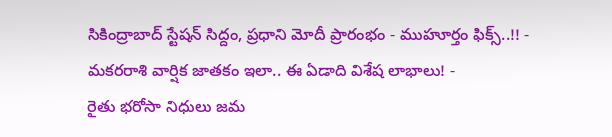సికింద్రాబాద్ స్టేషన్ సిద్దం, ప్రధాని మోదీ ప్రారంభం - ముహూర్తం ఫిక్స్..!! -
మకరరాశి వార్షిక జాతకం ఇలా.. ఈ ఏడాది విశేష లాభాలు! -
రైతు భరోసా నిధులు జమ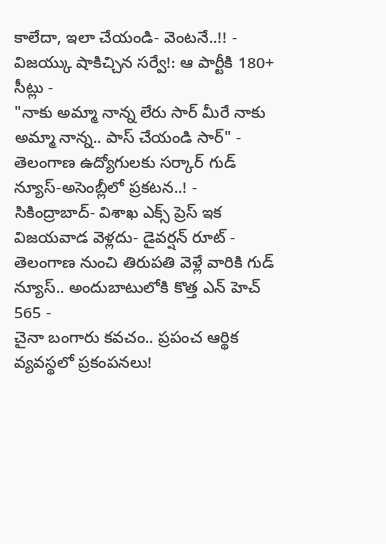కాలేదా, ఇలా చేయండి- వెంటనే..!! -
విజయ్కు షాకిచ్చిన సర్వే!: ఆ పార్టీకి 180+ సీట్లు -
"నాకు అమ్మా నాన్న లేరు సార్ మీరే నాకు అమ్మా నాన్న.. పాస్ చేయండి సార్" -
తెలంగాణ ఉద్యోగులకు సర్కార్ గుడ్ న్యూస్-అసెంబ్లీలో ప్రకటన..! -
సికింద్రాబాద్- విశాఖ ఎక్స్ ప్రెస్ ఇక విజయవాడ వెళ్లదు- డైవర్షన్ రూట్ -
తెలంగాణ నుంచి తిరుపతి వెళ్లే వారికి గుడ్ న్యూస్.. అందుబాటులోకి కొత్త ఎన్ హెచ్ 565 -
చైనా బంగారు కవచం.. ప్రపంచ ఆర్థిక వ్యవస్థలో ప్రకంపనలు!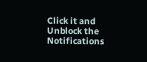Click it and Unblock the Notifications